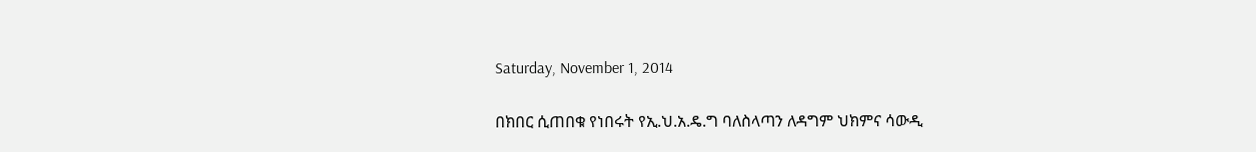Saturday, November 1, 2014

በክበር ሲጠበቁ የነበሩት የኢ.ህ.አ.ዴ.ግ ባለስላጣን ለዳግም ህክምና ሳውዲ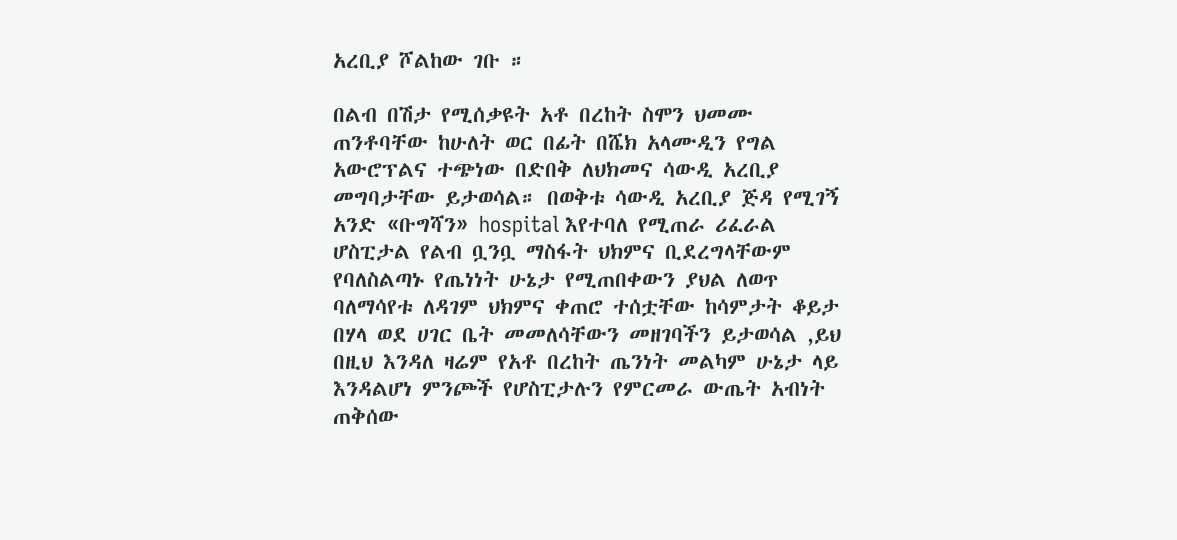አረቢያ ሾልከው ገቡ ።

በልብ በሽታ የሚሰቃዩት አቶ በረከት ስሞን ህመሙ ጠንቶባቸው ከሁለት ወር በፊት በሼክ አላሙዲን የግል አውሮፕልና ተጭነው በድበቅ ለህክመና ሳውዲ አረቢያ መግባታቸው ይታወሳል። በወቅቱ ሳውዲ አረቢያ ጅዳ የሚገኝ አንድ «ቡግሻን» hospital እየተባለ የሚጠራ ሪፈራል ሆስፒታል የልብ ቧንቧ ማስፋት ህክምና ቢደረግላቸውም የባለስልጣኑ የጤነነት ሁኔታ የሚጠበቀውን ያህል ለወጥ ባለማሳየቱ ለዳገም ህክምና ቀጠሮ ተሰቷቸው ከሳምታት ቆይታ በሃላ ወደ ሀገር ቤት መመለሳቸውን መዘገባችን ይታወሳል ,ይህ በዚህ እንዳለ ዛሬም የአቶ በረከት ጤንነት መልካም ሁኔታ ላይ እንዳልሆነ ምንጮች የሆስፒታሉን የምርመራ ውጤት አብነት ጠቅሰው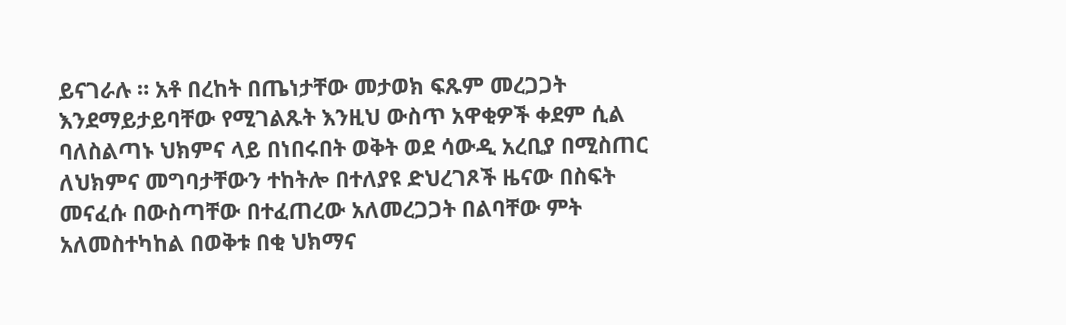ይናገራሉ ። አቶ በረከት በጤነታቸው መታወክ ፍጹም መረጋጋት እንደማይታይባቸው የሚገልጹት እንዚህ ውስጥ አዋቂዎች ቀደም ሲል ባለስልጣኑ ህክምና ላይ በነበሩበት ወቅት ወደ ሳውዲ አረቢያ በሚስጠር ለህክምና መግባታቸውን ተከትሎ በተለያዩ ድህረገጾች ዜናው በስፍት መናፈሱ በውስጣቸው በተፈጠረው አለመረጋጋት በልባቸው ምት አለመስተካከል በወቅቱ በቂ ህክማና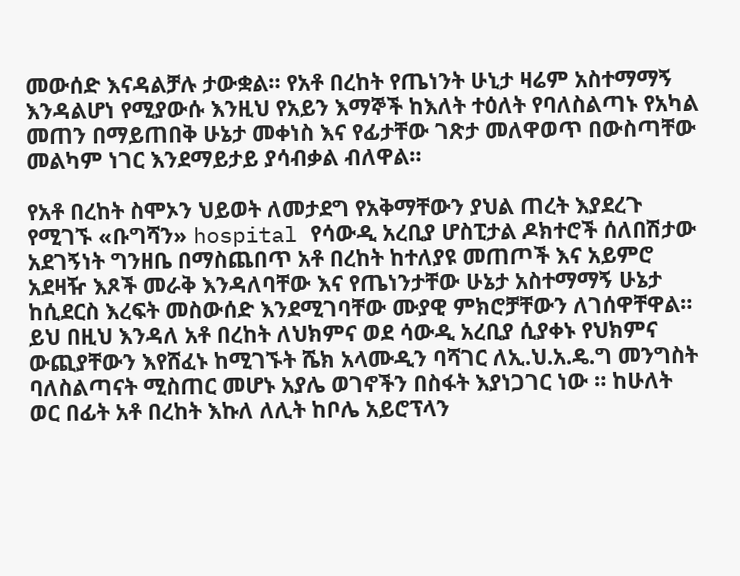መውሰድ እናዳልቻሉ ታውቋል። የአቶ በረከት የጤነንት ሁኒታ ዛሬም አስተማማኝ እንዳልሆነ የሚያውሱ እንዚህ የአይን እማኞች ከእለት ተዕለት የባለስልጣኑ የአካል መጠን በማይጠበቅ ሁኔታ መቀነስ እና የፊታቸው ገጽታ መለዋወጥ በውስጣቸው መልካም ነገር እንደማይታይ ያሳብቃል ብለዋል።

የአቶ በረከት ስሞኦን ህይወት ለመታደግ የአቅማቸውን ያህል ጠረት እያደረጉ የሚገኙ «ቡግሻን» hospital የሳውዲ አረቢያ ሆስፒታል ዶክተሮች ሰለበሽታው አደገኝነት ግንዘቤ በማስጨበጥ አቶ በረከት ከተለያዩ መጠጦች እና አይምሮ አደዛዥ እጾች መራቅ እንዳለባቸው እና የጤነንታቸው ሁኔታ አስተማማኝ ሁኔታ ከሲደርስ እረፍት መስውሰድ እንደሚገባቸው ሙያዊ ምክሮቻቸውን ለገሰዋቸዋል። ይህ በዚህ እንዳለ አቶ በረከት ለህክምና ወደ ሳውዲ አረቢያ ሲያቀኑ የህክምና ውጪያቸውን እየሸፈኑ ከሚገኙት ሼክ አላሙዲን ባሻገር ለኢ.ህ.አ.ዴ.ግ መንግስት ባለስልጣናት ሚስጠር መሆኑ አያሌ ወገኖችን በስፋት እያነጋገር ነው ። ከሁለት ወር በፊት አቶ በረከት እኩለ ለሊት ከቦሌ አይሮፕላን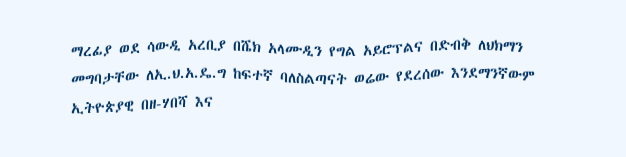ማረፊያ ወደ ሳውዲ አረቢያ በሼክ አላሙዲን የግል አይሮፕልና በድብቅ ለህክማን መግባታቸው ለኢ.ህ.አ.ዴ.ግ ከፍተኛ ባለስልጣናት ወሬው የደረሰው እንደማንኛውም ኢትዮጵያዊ በዘ-ሃበሻ እና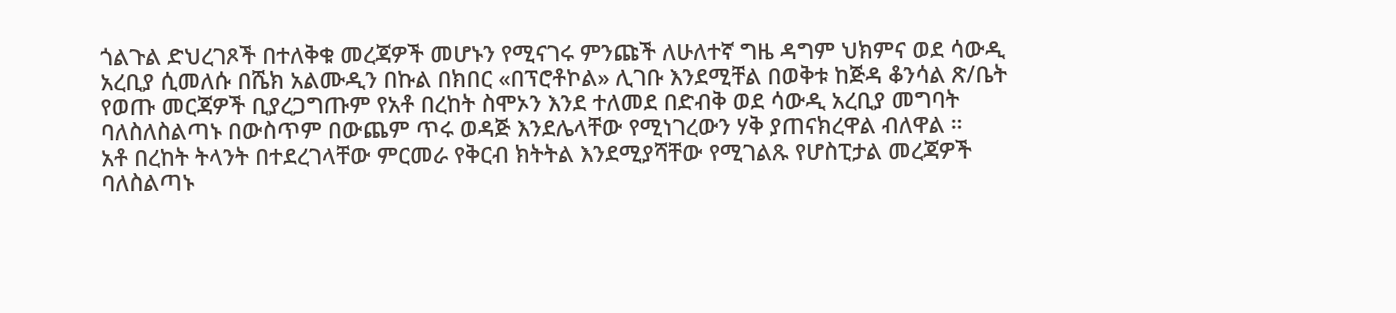ጎልጉል ድህረገጾች በተለቅቁ መረጃዎች መሆኑን የሚናገሩ ምንጩች ለሁለተኛ ግዜ ዳግም ህክምና ወደ ሳውዲ አረቢያ ሲመለሱ በሼክ አልሙዲን በኩል በክበር «በፕሮቶኮል» ሊገቡ እንደሚቸል በወቅቱ ከጅዳ ቆንሳል ጽ/ቤት የወጡ መርጃዎች ቢያረጋግጡም የአቶ በረከት ስሞኦን እንደ ተለመደ በድብቅ ወደ ሳውዲ አረቢያ መግባት ባለስለስልጣኑ በውስጥም በውጨም ጥሩ ወዳጅ እንደሌላቸው የሚነገረውን ሃቅ ያጠናክረዋል ብለዋል ።
አቶ በረከት ትላንት በተደረገላቸው ምርመራ የቅርብ ክትትል እንደሚያሻቸው የሚገልጹ የሆስፒታል መረጃዎች ባለስልጣኑ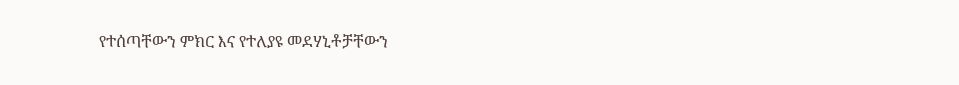የተሰጣቸውን ምክር እና የተለያዩ መደሃኒቶቻቸውን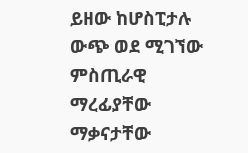ይዘው ከሆስፒታሉ ውጭ ወደ ሚገኘው ምስጢራዊ ማረፊያቸው ማቃናታቸው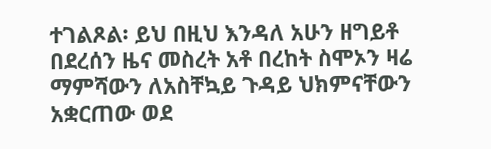ተገልጾል፡ ይህ በዚህ እንዳለ አሁን ዘግይቶ በደረሰን ዜና መስረት አቶ በረከት ስሞኦን ዛሬ ማምሻውን ለአስቸኳይ ጉዳይ ህክምናቸውን አቋርጠው ወደ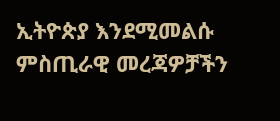ኢትዮጵያ እንደሚመልሱ ምስጢራዊ መረጃዎቻችን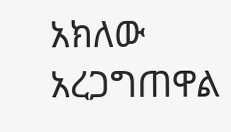አክለው አረጋግጠዋል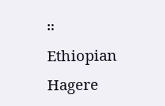።
Ethiopian Hagere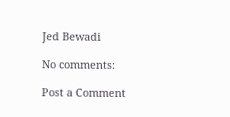Jed Bewadi

No comments:

Post a Comment